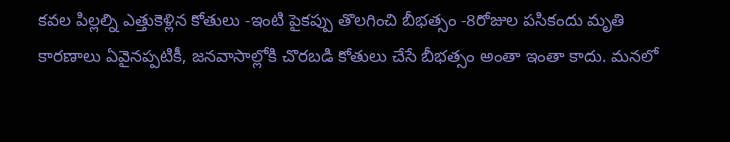కవల పిల్లల్ని ఎత్తుకెళ్లిన కోతులు -ఇంటి పైకప్పు తొలగించి బీభత్సం -8రోజుల పసికందు మృతి
కారణాలు ఏవైనప్పటికీ, జనవాసాల్లోకి చొరబడి కోతులు చేసే బీభత్సం అంతా ఇంతా కాదు. మనలో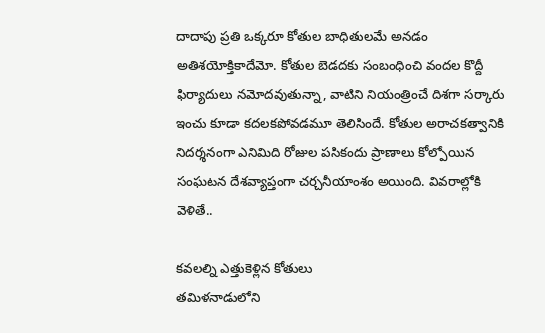దాదాపు ప్రతి ఒక్కరూ కోతుల బాధితులమే అనడం అతిశయోక్తికాదేమో. కోతుల బెడదకు సంబంధించి వందల కొద్దీ ఫిర్యాదులు నమోదవుతున్నా, వాటిని నియంత్రించే దిశగా సర్కారు ఇంచు కూడా కదలకపోవడమూ తెలిసిందే. కోతుల అరాచకత్వానికి నిదర్శనంగా ఎనిమిది రోజుల పసికందు ప్రాణాలు కోల్పోయిన సంఘటన దేశవ్యాప్తంగా చర్చనీయాంశం అయింది. వివరాల్లోకి వెళితే..

కవలల్ని ఎత్తుకెళ్లిన కోతులు
తమిళనాడులోని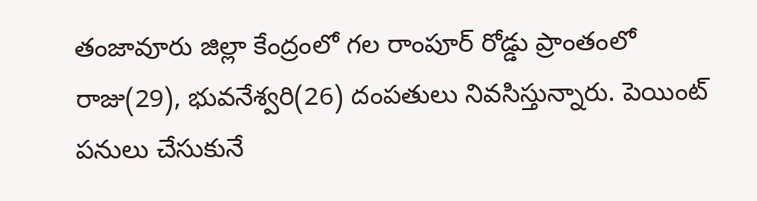తంజావూరు జిల్లా కేంద్రంలో గల రాంపూర్ రోడ్డు ప్రాంతంలో రాజు(29), భువనేశ్వరి(26) దంపతులు నివసిస్తున్నారు. పెయింట్ పనులు చేసుకునే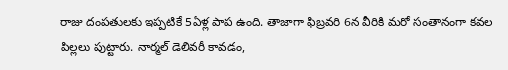రాజు దంపతులకు ఇప్పటికే 5ఏళ్ల పాప ఉంది. తాజాగా ఫిబ్రవరి 6న వీరికి మరో సంతానంగా కవల పిల్లలు పుట్టారు. నార్మల్ డెలివరీ కావడం,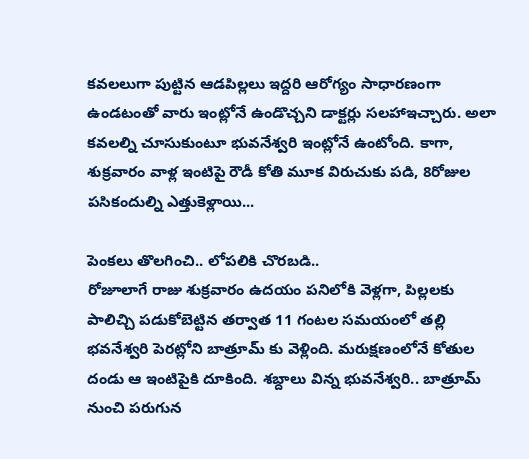కవలలుగా పుట్టిన ఆడపిల్లలు ఇద్దరి ఆరోగ్యం సాధారణంగా ఉండటంతో వారు ఇంట్లోనే ఉండొచ్చని డాక్టర్లు సలహాఇచ్చారు. అలా కవలల్ని చూసుకుంటూ భువనేశ్వరి ఇంట్లోనే ఉంటోంది. కాగా, శుక్రవారం వాళ్ల ఇంటిపై రౌడీ కోతి మూక విరుచుకు పడి, 8రోజుల పసికందుల్ని ఎత్తుకెళ్లాయి...

పెంకలు తొలగించి.. లోపలికి చొరబడి..
రోజూలాగే రాజు శుక్రవారం ఉదయం పనిలోకి వెళ్లగా, పిల్లలకు పాలిచ్చి పడుకోబెట్టిన తర్వాత 11 గంటల సమయంలో తల్లి భవనేశ్వరి పెరట్లోని బాత్రూమ్ కు వెళ్లింది. మరుక్షణంలోనే కోతుల దండు ఆ ఇంటిపైకి దూకింది. శబ్దాలు విన్న భువనేశ్వరి.. బాత్రూమ్ నుంచి పరుగున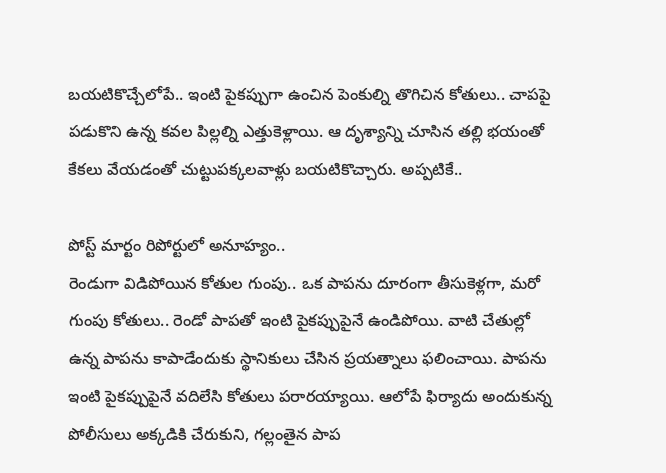బయటికొచ్చేలోపే.. ఇంటి పైకప్పుగా ఉంచిన పెంకుల్ని తొగిచిన కోతులు.. చాపపై పడుకొని ఉన్న కవల పిల్లల్ని ఎత్తుకెళ్లాయి. ఆ దృశ్యాన్ని చూసిన తల్లి భయంతో కేకలు వేయడంతో చుట్టుపక్కలవాళ్లు బయటికొచ్చారు. అప్పటికే..

పోస్ట్ మార్టం రిపోర్టులో అనూహ్యం..
రెండుగా విడిపోయిన కోతుల గుంపు.. ఒక పాపను దూరంగా తీసుకెళ్లగా, మరో గుంపు కోతులు.. రెండో పాపతో ఇంటి పైకప్పుపైనే ఉండిపోయి. వాటి చేతుల్లో ఉన్న పాపను కాపాడేందుకు స్థానికులు చేసిన ప్రయత్నాలు ఫలించాయి. పాపను ఇంటి పైకప్పుపైనే వదిలేసి కోతులు పరారయ్యాయి. ఆలోపే ఫిర్యాదు అందుకున్న పోలీసులు అక్కడికి చేరుకుని, గల్లంతైన పాప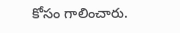కోసం గాలించారు.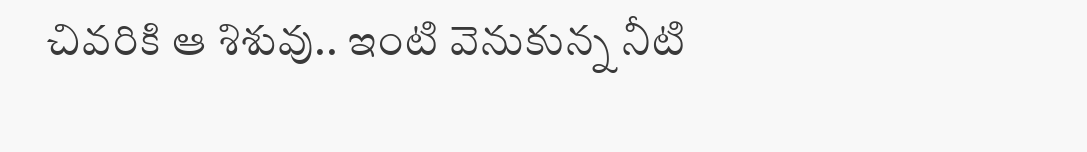చివరికి ఆ శిశువు.. ఇంటి వెనుకున్న నీటి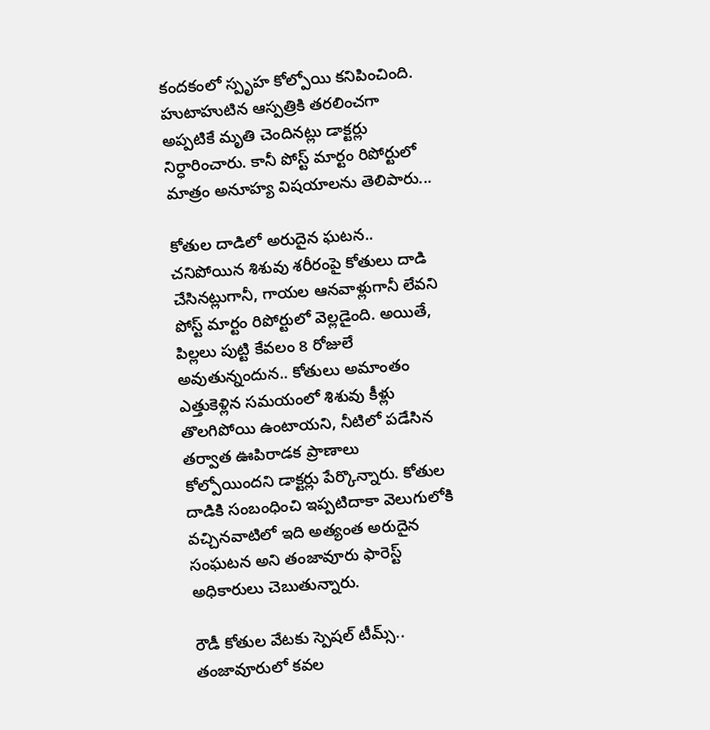కందకంలో స్పృహ కోల్పోయి కనిపించింది. హుటాహుటిన ఆస్పత్రికి తరలించగా అప్పటికే మృతి చెందినట్లు డాక్టర్లు నిర్ధారించారు. కానీ పోస్ట్ మార్టం రిపోర్టులో మాత్రం అనూహ్య విషయాలను తెలిపారు...

కోతుల దాడిలో అరుదైన ఘటన..
చనిపోయిన శిశువు శరీరంపై కోతులు దాడి చేసినట్లుగానీ, గాయల ఆనవాళ్లుగానీ లేవని పోస్ట్ మార్టం రిపోర్టులో వెల్లడైంది. అయితే, పిల్లలు పుట్టి కేవలం 8 రోజులే అవుతున్నందున.. కోతులు అమాంతం ఎత్తుకెళ్లిన సమయంలో శిశువు కీళ్లు తొలగిపోయి ఉంటాయని, నీటిలో పడేసిన తర్వాత ఊపిరాడక ప్రాణాలు కోల్పోయిందని డాక్టర్లు పేర్కొన్నారు. కోతుల దాడికి సంబంధించి ఇప్పటిదాకా వెలుగులోకి వచ్చినవాటిలో ఇది అత్యంత అరుదైన సంఘటన అని తంజావూరు ఫారెస్ట్ అధికారులు చెబుతున్నారు.

రౌడీ కోతుల వేటకు స్పెషల్ టీమ్స్..
తంజావూరులో కవల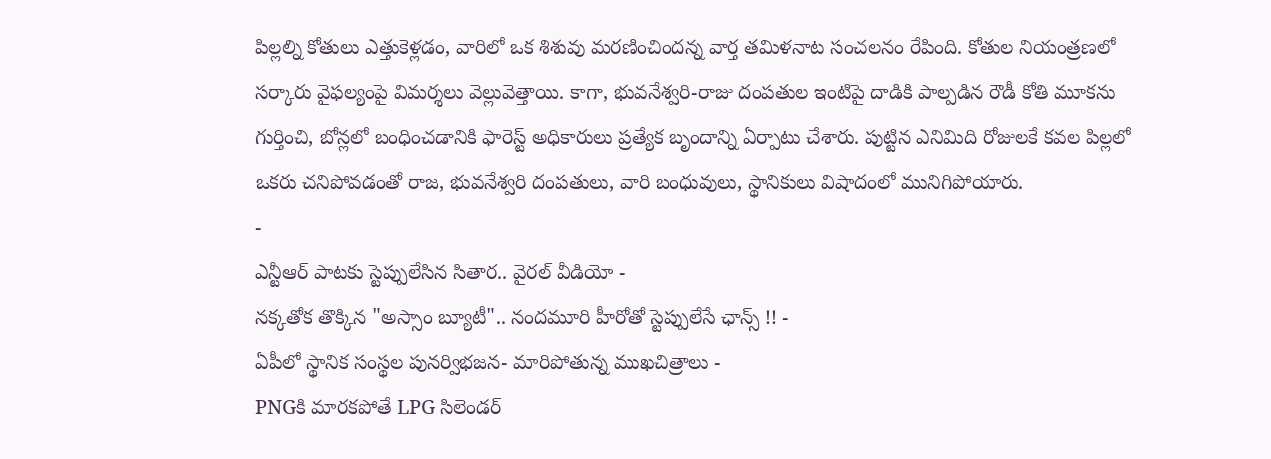పిల్లల్ని కోతులు ఎత్తుకెళ్లడం, వారిలో ఒక శిశువు మరణించిందన్న వార్త తమిళనాట సంచలనం రేపింది. కోతుల నియంత్రణలో సర్కారు వైఫల్యంపై విమర్శలు వెల్లువెత్తాయి. కాగా, భువనేశ్వరి-రాజు దంపతుల ఇంటిపై దాడికి పాల్పడిన రౌడీ కోతి మూకను గుర్తించి, బోన్లలో బంధించడానికి ఫారెస్ట్ అధికారులు ప్రత్యేక బృందాన్ని ఏర్పాటు చేశారు. పుట్టిన ఎనిమిది రోజులకే కవల పిల్లలో ఒకరు చనిపోవడంతో రాజ, భువనేశ్వరి దంపతులు, వారి బంధువులు, స్థానికులు విషాదంలో మునిగిపోయారు.
-
ఎన్టీఆర్ పాటకు స్టెప్పులేసిన సితార.. వైరల్ వీడియో -
నక్కతోక తొక్కిన "అస్సాం బ్యూటీ".. నందమూరి హీరోతో స్టెప్పులేసే ఛాన్స్ !! -
ఏపీలో స్థానిక సంస్థల పునర్విభజన- మారిపోతున్న ముఖచిత్రాలు -
PNGకి మారకపోతే LPG సిలెండర్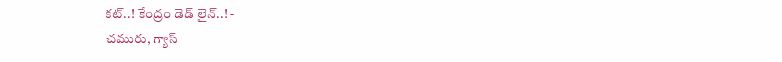కట్..! కేంద్రం డెడ్ లైన్..! -
చమురు, గ్యాస్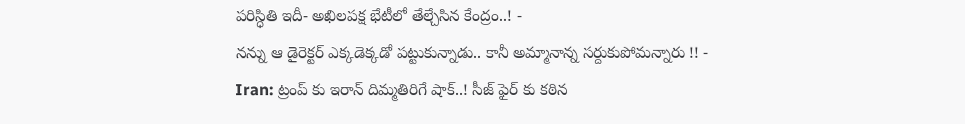పరిస్ధితి ఇదీ- అఖిలపక్ష భేటీలో తేల్చేసిన కేంద్రం..! -
నన్ను ఆ డైరెక్టర్ ఎక్కడెక్కడో పట్టుకున్నాడు.. కానీ అమ్మానాన్న సర్దుకుపోమన్నారు !! -
Iran: ట్రంప్ కు ఇరాన్ దిమ్మతిరిగే షాక్..! సీజ్ ఫైర్ కు కఠిన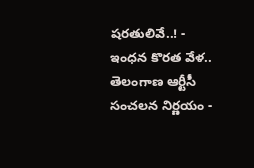షరతులివే..! -
ఇంధన కొరత వేళ.. తెలంగాణ ఆర్టీసీ సంచలన నిర్ణయం -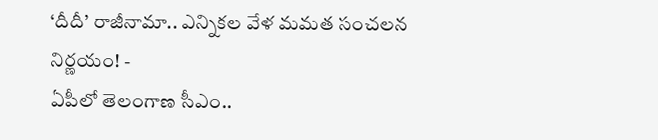‘దీదీ’ రాజీనామా.. ఎన్నికల వేళ మమత సంచలన నిర్ణయం! -
ఏపీలో తెలంగాణ సీఎం..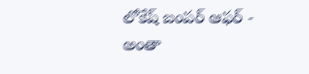లోకేష్ బంపర్ ఆఫర్ -
అంతా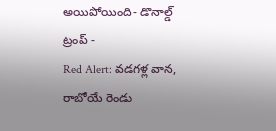అయిపోయింది- డొనాల్డ్ ట్రంప్ -
Red Alert: వడగళ్ల వాన, రాబోయే రెండు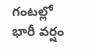గంటల్లో భారీ వర్షం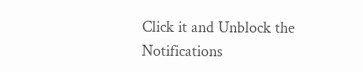Click it and Unblock the Notifications